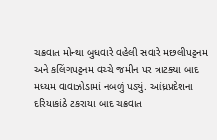ચક્રવાત મોન્થા બુધવારે વહેલી સવારે મછલીપટ્ટનમ અને કલિંગપટ્ટનમ વચ્ચે જમીન પર ત્રાટક્યા બાદ મધ્યમ વાવાઝોડામાં નબળું પડ્યું. આંધ્રપ્રદેશના દરિયાકાંઠે ટકરાયા બાદ ચક્રવાત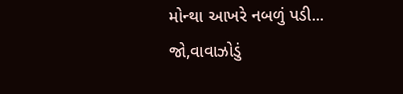મોન્થા આખરે નબળું પડી...
જો,વાવાઝોડું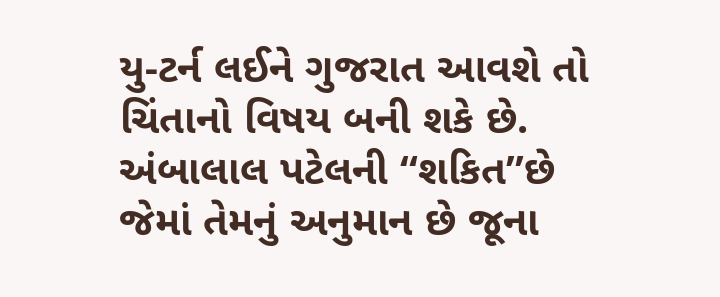યુ-ટર્ન લઈને ગુજરાત આવશે તો ચિંતાનો વિષય બની શકે છે. અંબાલાલ પટેલની “શકિત”છે જેમાં તેમનું અનુમાન છે જૂના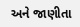અને જાણીતા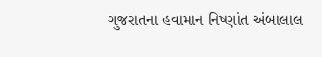ગુજરાતના હવામાન નિષ્ણાંત અંબાલાલ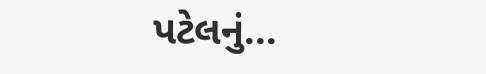પટેલનું...